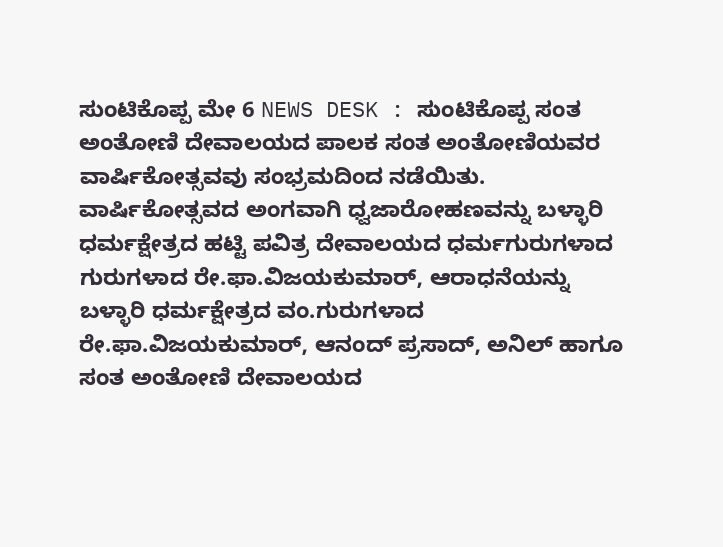ಸುಂಟಿಕೊಪ್ಪ ಮೇ 6 NEWS DESK : ಸುಂಟಿಕೊಪ್ಪ ಸಂತ ಅಂತೋಣಿ ದೇವಾಲಯದ ಪಾಲಕ ಸಂತ ಅಂತೋಣಿಯವರ ವಾರ್ಷಿಕೋತ್ಸವವು ಸಂಭ್ರಮದಿಂದ ನಡೆಯಿತು. ವಾರ್ಷಿಕೋತ್ಸವದ ಅಂಗವಾಗಿ ಧ್ವಜಾರೋಹಣವನ್ನು ಬಳ್ಳಾರಿ ಧರ್ಮಕ್ಷೇತ್ರದ ಹಟ್ಟಿ ಪವಿತ್ರ ದೇವಾಲಯದ ಧರ್ಮಗುರುಗಳಾದ ಗುರುಗಳಾದ ರೇ.ಫಾ.ವಿಜಯಕುಮಾರ್, ಆರಾಧನೆಯನ್ನು ಬಳ್ಳಾರಿ ಧರ್ಮಕ್ಷೇತ್ರದ ವಂ.ಗುರುಗಳಾದ ರೇ.ಫಾ.ವಿಜಯಕುಮಾರ್, ಆನಂದ್ ಪ್ರಸಾದ್, ಅನಿಲ್ ಹಾಗೂ ಸಂತ ಅಂತೋಣಿ ದೇವಾಲಯದ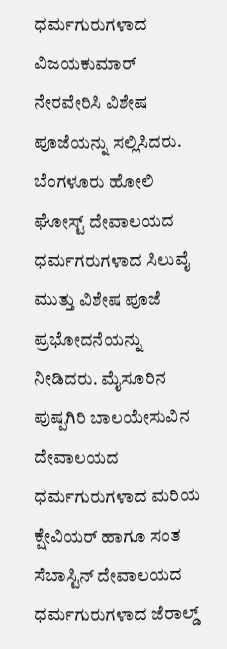ಧರ್ಮಗುರುಗಳಾದ ವಿಜಯಕುಮಾರ್ ನೇರವೇರಿಸಿ ವಿಶೇಷ ಪೂಜೆಯನ್ನು ಸಲ್ಲಿಸಿದರು. ಬೆಂಗಳೂರು ಹೋಲಿ ಘೋಸ್ಟ್ ದೇವಾಲಯದ ಧರ್ಮಗರುಗಳಾದ ಸಿಲುವೈ ಮುತ್ತು ವಿಶೇಷ ಪೂಜೆ ಪ್ರಭೋದನೆಯನ್ನು ನೀಡಿದರು. ಮೈಸೂರಿನ ಪುಷ್ಪಗಿರಿ ಬಾಲಯೇಸುವಿನ ದೇವಾಲಯದ ಧರ್ಮಗುರುಗಳಾದ ಮರಿಯ ಕ್ಷೇವಿಯರ್ ಹಾಗೂ ಸಂತ ಸೆಬಾಸ್ಟಿನ್ ದೇವಾಲಯದ ಧರ್ಮಗುರುಗಳಾದ ಜೆರಾಲ್ಡ್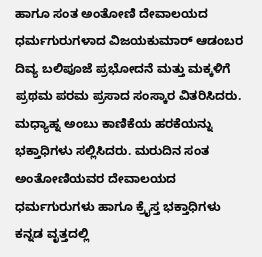ಹಾಗೂ ಸಂತ ಅಂತೋಣಿ ದೇವಾಲಯದ ಧರ್ಮಗುರುಗಳಾದ ವಿಜಯಕುಮಾರ್ ಆಡಂಬರ ದಿವ್ಯ ಬಲಿಪೂಜೆ ಪ್ರಭೋದನೆ ಮತ್ತು ಮಕ್ಕಳಿಗೆ ಪ್ರಥಮ ಪರಮ ಪ್ರಸಾದ ಸಂಸ್ಕಾರ ವಿತರಿಸಿದರು. ಮಧ್ಯಾಹ್ನ ಅಂಬು ಕಾಣಿಕೆಯ ಹರಕೆಯನ್ನು ಭಕ್ತಾಧಿಗಳು ಸಲ್ಲಿಸಿದರು. ಮರುದಿನ ಸಂತ ಅಂತೋಣಿಯವರ ದೇವಾಲಯದ ಧರ್ಮಗುರುಗಳು ಹಾಗೂ ಕ್ರೈಸ್ತ ಭಕ್ತಾಧಿಗಳು ಕನ್ನಡ ವೃತ್ತದಲ್ಲಿ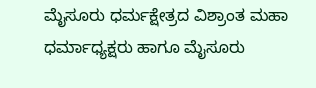ಮೈಸೂರು ಧರ್ಮಕ್ಷೇತ್ರದ ವಿಶ್ರಾಂತ ಮಹಾ ಧರ್ಮಾಧ್ಯಕ್ಷರು ಹಾಗೂ ಮೈಸೂರು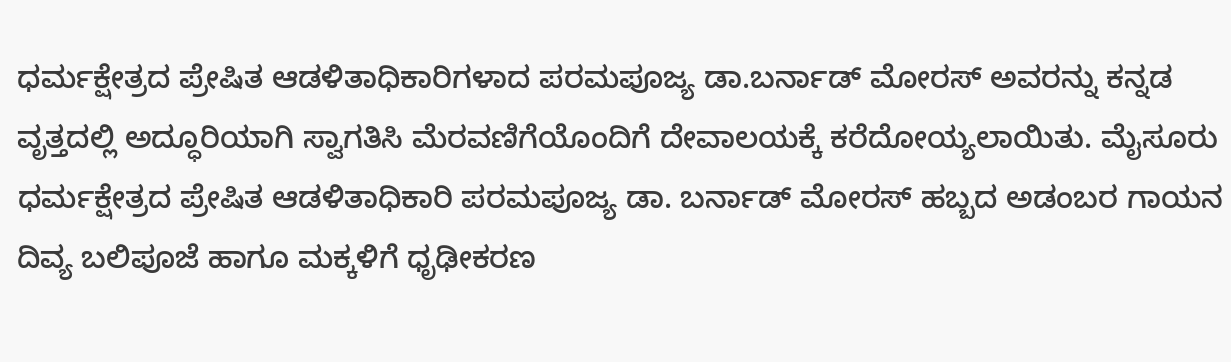ಧರ್ಮಕ್ಷೇತ್ರದ ಪ್ರೇಷಿತ ಆಡಳಿತಾಧಿಕಾರಿಗಳಾದ ಪರಮಪೂಜ್ಯ ಡಾ.ಬರ್ನಾಡ್ ಮೋರಸ್ ಅವರನ್ನು ಕನ್ನಡ ವೃತ್ತದಲ್ಲಿ ಅದ್ಧೂರಿಯಾಗಿ ಸ್ವಾಗತಿಸಿ ಮೆರವಣಿಗೆಯೊಂದಿಗೆ ದೇವಾಲಯಕ್ಕೆ ಕರೆದೋಯ್ಯಲಾಯಿತು. ಮೈಸೂರು ಧರ್ಮಕ್ಷೇತ್ರದ ಪ್ರೇಷಿತ ಆಡಳಿತಾಧಿಕಾರಿ ಪರಮಪೂಜ್ಯ ಡಾ. ಬರ್ನಾಡ್ ಮೋರಸ್ ಹಬ್ಬದ ಅಡಂಬರ ಗಾಯನ ದಿವ್ಯ ಬಲಿಪೂಜೆ ಹಾಗೂ ಮಕ್ಕಳಿಗೆ ಧೃಢೀಕರಣ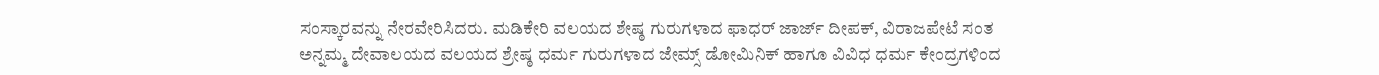ಸಂಸ್ಕಾರವನ್ನು ನೇರವೇರಿಸಿದರು. ಮಡಿಕೇರಿ ವಲಯದ ಶೇಷ್ಠ ಗುರುಗಳಾದ ಫಾಧರ್ ಜಾರ್ಜ್ ದೀಪಕ್, ವಿರಾಜಪೇಟೆ ಸಂತ ಅನ್ನಮ್ಮ ದೇವಾಲಯದ ವಲಯದ ಶ್ರೇಷ್ಠ ಧರ್ಮ ಗುರುಗಳಾದ ಜೇಮ್ಸ್ ಡೋಮಿನಿಕ್ ಹಾಗೂ ವಿವಿಧ ಧರ್ಮ ಕೇಂದ್ರಗಳಿಂದ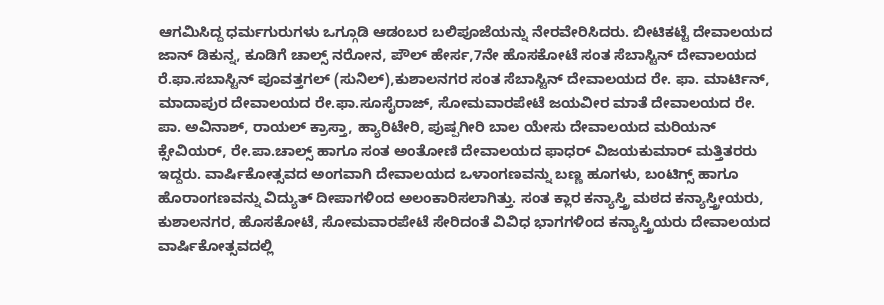ಆಗಮಿಸಿದ್ದ ಧರ್ಮಗುರುಗಳು ಒಗ್ಗೂಡಿ ಆಡಂಬರ ಬಲಿಪೂಜೆಯನ್ನು ನೇರವೇರಿಸಿದರು. ಬೀಟಿಕಟ್ಟೆ ದೇವಾಲಯದ ಜಾನ್ ಡಿಕುನ್ನ, ಕೂಡಿಗೆ ಚಾಲ್ಸ್ ನರೋನ, ಪೌಲ್ ಹೇರ್ಸ,7ನೇ ಹೊಸಕೋಟೆ ಸಂತ ಸೆಬಾಸ್ಟಿನ್ ದೇವಾಲಯದ ರೆ.ಫಾ.ಸಬಾಸ್ಟಿನ್ ಪೂವತ್ತಗಲ್ (ಸುನಿಲ್),ಕುಶಾಲನಗರ ಸಂತ ಸೆಬಾಸ್ಟಿನ್ ದೇವಾಲಯದ ರೇ. ಫಾ. ಮಾರ್ಟಿನ್, ಮಾದಾಪುರ ದೇವಾಲಯದ ರೇ.ಫಾ.ಸೂಸೈರಾಜ್, ಸೋಮವಾರಪೇಟೆ ಜಯವೀರ ಮಾತೆ ದೇವಾಲಯದ ರೇ. ಪಾ. ಅವಿನಾಶ್, ರಾಯಲ್ ಕ್ರಾಸ್ತಾ, ಹ್ಯಾರಿಟೇರಿ, ಪುಷ್ಪಗೀರಿ ಬಾಲ ಯೇಸು ದೇವಾಲಯದ ಮರಿಯನ್ ಕ್ಸೇವಿಯರ್, ರೇ.ಪಾ.ಚಾಲ್ಸ್ ಹಾಗೂ ಸಂತ ಅಂತೋಣಿ ದೇವಾಲಯದ ಫಾಧರ್ ವಿಜಯಕುಮಾರ್ ಮತ್ತಿತರರು ಇದ್ದರು. ವಾರ್ಷಿಕೋತ್ಸವದ ಅಂಗವಾಗಿ ದೇವಾಲಯದ ಒಳಾಂಗಣವನ್ನು ಬಣ್ಣ ಹೂಗಳು, ಬಂಟಿಗ್ಸ್ ಹಾಗೂ ಹೊರಾಂಗಣವನ್ನು ವಿದ್ಯುತ್ ದೀಪಾಗಳಿಂದ ಅಲಂಕಾರಿಸಲಾಗಿತ್ತು. ಸಂತ ಕ್ಲಾರ ಕನ್ಯಾಸ್ತ್ರಿ ಮಠದ ಕನ್ಯಾಸ್ತ್ರೀಯರು, ಕುಶಾಲನಗರ, ಹೊಸಕೋಟೆ, ಸೋಮವಾರಪೇಟೆ ಸೇರಿದಂತೆ ವಿವಿಧ ಭಾಗಗಳಿಂದ ಕನ್ಯಾಸ್ತ್ರಿಯರು ದೇವಾಲಯದ ವಾರ್ಷಿಕೋತ್ಸವದಲ್ಲಿ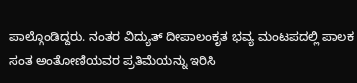ಪಾಲ್ಗೊಂಡಿದ್ದರು. ನಂತರ ವಿದ್ಯುತ್ ದೀಪಾಲಂಕೃತ ಭವ್ಯ ಮಂಟಪದಲ್ಲಿ ಪಾಲಕ ಸಂತ ಅಂತೋಣಿಯವರ ಪ್ರತಿಮೆಯನ್ನು ಇರಿಸಿ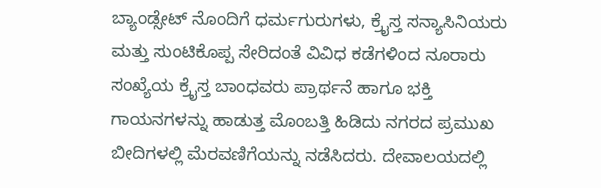ಬ್ಯಾಂಡ್ಸೇಟ್ ನೊಂದಿಗೆ ಧರ್ಮಗುರುಗಳು, ಕ್ರೈಸ್ತ ಸನ್ಯಾಸಿನಿಯರು ಮತ್ತು ಸುಂಟಿಕೊಪ್ಪ ಸೇರಿದಂತೆ ವಿವಿಧ ಕಡೆಗಳಿಂದ ನೂರಾರು ಸಂಖ್ಯೆಯ ಕ್ರೈಸ್ತ ಬಾಂಧವರು ಪ್ರಾರ್ಥನೆ ಹಾಗೂ ಭಕ್ತಿ ಗಾಯನಗಳನ್ನು ಹಾಡುತ್ತ ಮೊಂಬತ್ತಿ ಹಿಡಿದು ನಗರದ ಪ್ರಮುಖ ಬೀದಿಗಳಲ್ಲಿ ಮೆರವಣಿಗೆಯನ್ನು ನಡೆಸಿದರು. ದೇವಾಲಯದಲ್ಲಿ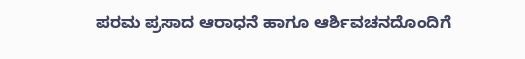ಪರಮ ಪ್ರಸಾದ ಆರಾಧನೆ ಹಾಗೂ ಆರ್ಶಿವಚನದೊಂದಿಗೆ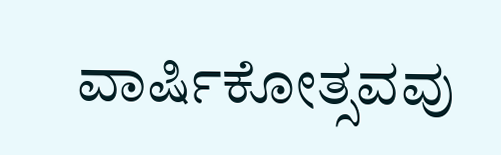ವಾರ್ಷಿಕೋತ್ಸವವು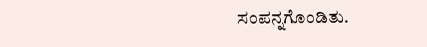ಸಂಪನ್ನಗೊಂಡಿತು.